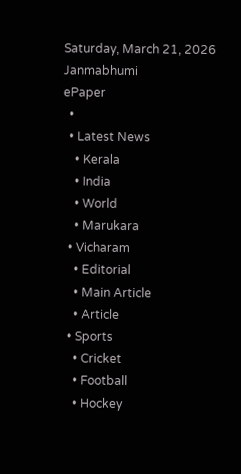Saturday, March 21, 2026
Janmabhumi
ePaper
  •
  • Latest News
    • Kerala
    • India
    • World
    • Marukara
  • Vicharam
    • Editorial
    • Main Article
    • Article
  • Sports
    • Cricket
    • Football
    • Hockey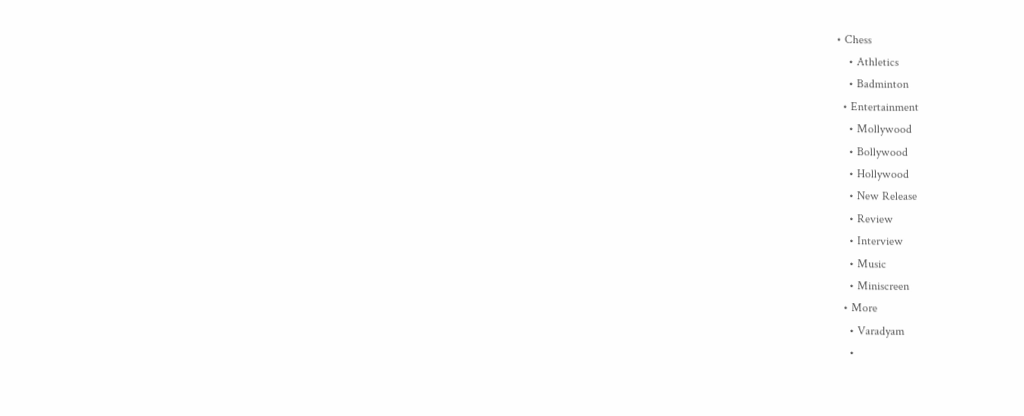• Chess
    • Athletics
    • Badminton
  • Entertainment
    • Mollywood
    • Bollywood
    • Hollywood
    • New Release
    • Review
    • Interview
    • Music
    • Miniscreen
  • More
    • Varadyam
    •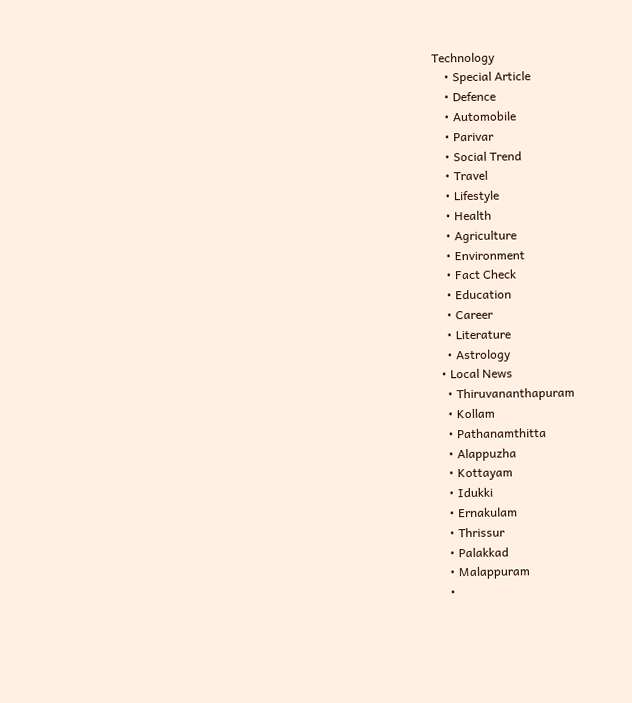Technology
    • Special Article
    • Defence
    • Automobile
    • Parivar
    • Social Trend
    • Travel
    • Lifestyle
    • Health
    • Agriculture
    • Environment
    • Fact Check
    • Education
    • Career
    • Literature
    • Astrology
  • Local News
    • Thiruvananthapuram
    • Kollam
    • Pathanamthitta
    • Alappuzha
    • Kottayam
    • Idukki
    • Ernakulam
    • Thrissur
    • Palakkad
    • Malappuram
    •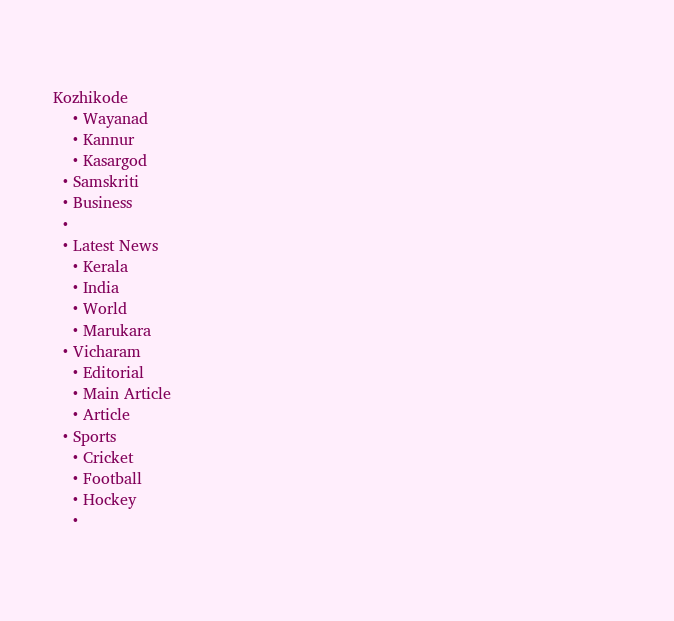Kozhikode
    • Wayanad
    • Kannur
    • Kasargod
  • Samskriti
  • Business
  •
  • Latest News
    • Kerala
    • India
    • World
    • Marukara
  • Vicharam
    • Editorial
    • Main Article
    • Article
  • Sports
    • Cricket
    • Football
    • Hockey
    •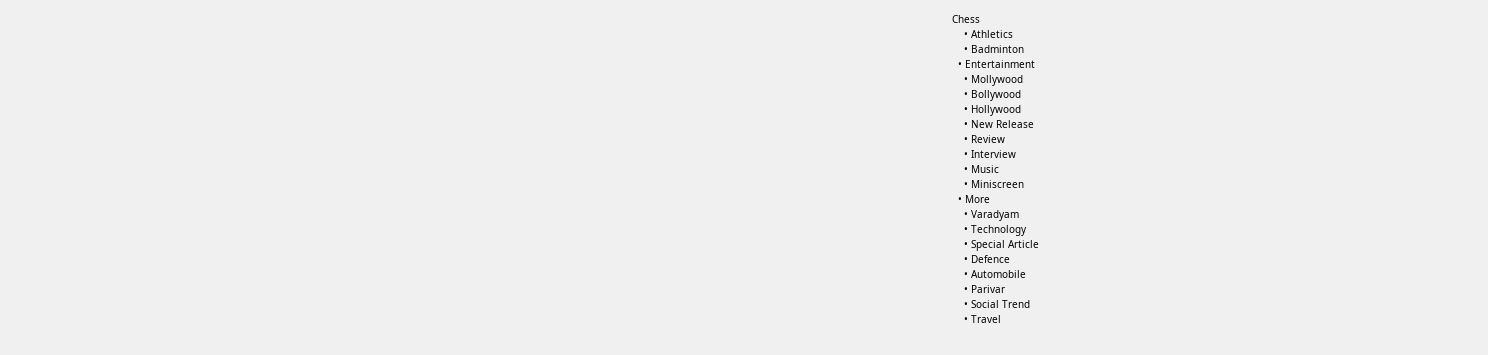Chess
    • Athletics
    • Badminton
  • Entertainment
    • Mollywood
    • Bollywood
    • Hollywood
    • New Release
    • Review
    • Interview
    • Music
    • Miniscreen
  • More
    • Varadyam
    • Technology
    • Special Article
    • Defence
    • Automobile
    • Parivar
    • Social Trend
    • Travel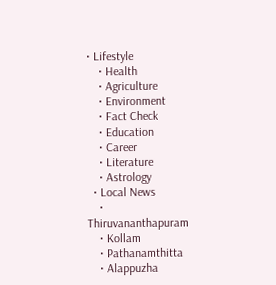• Lifestyle
    • Health
    • Agriculture
    • Environment
    • Fact Check
    • Education
    • Career
    • Literature
    • Astrology
  • Local News
    • Thiruvananthapuram
    • Kollam
    • Pathanamthitta
    • Alappuzha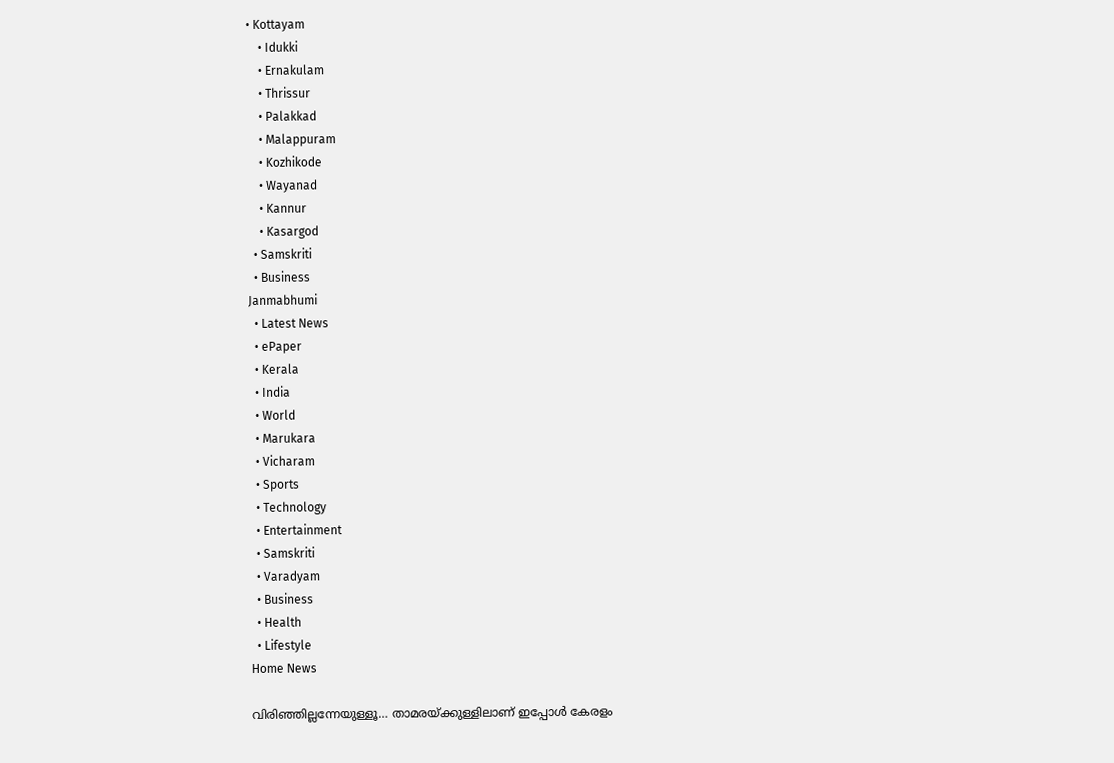• Kottayam
    • Idukki
    • Ernakulam
    • Thrissur
    • Palakkad
    • Malappuram
    • Kozhikode
    • Wayanad
    • Kannur
    • Kasargod
  • Samskriti
  • Business
Janmabhumi
  • Latest News
  • ePaper
  • Kerala
  • India
  • World
  • Marukara
  • Vicharam
  • Sports
  • Technology
  • Entertainment
  • Samskriti
  • Varadyam
  • Business
  • Health
  • Lifestyle
Home News

വിരിഞ്ഞില്ലന്നേയുള്ളൂ… താമരയ്‌ക്കുള്ളിലാണ് ഇപ്പോള്‍ കേരളം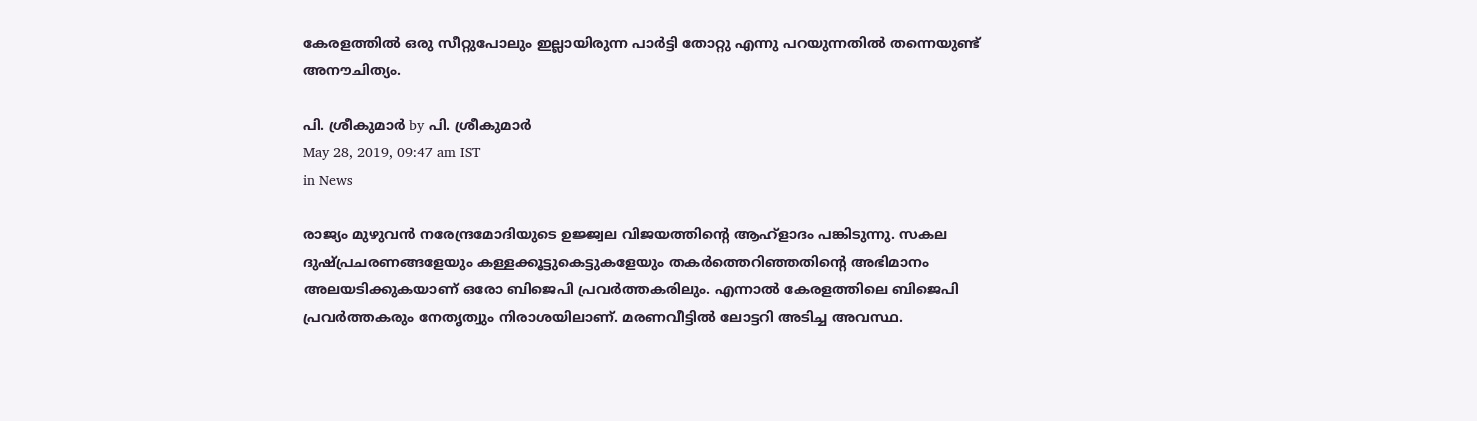കേരളത്തില്‍ ഒരു സീറ്റുപോലും ഇല്ലായിരുന്ന പാര്‍ട്ടി തോറ്റു എന്നു പറയുന്നതില്‍ തന്നെയുണ്ട് അനൗചിത്യം.

പി. ശ്രീകുമാര്‍ by പി. ശ്രീകുമാര്‍
May 28, 2019, 09:47 am IST
in News

രാജ്യം മുഴുവന്‍ നരേന്ദ്രമോദിയുടെ ഉജ്ജ്വല വിജയത്തിന്റെ ആഹ്ളാദം പങ്കിടുന്നു. സകല ദുഷ്‌പ്രചരണങ്ങളേയും കള്ളക്കൂട്ടുകെട്ടുകളേയും തകര്‍ത്തെറിഞ്ഞതിന്റെ അഭിമാനം അലയടിക്കുകയാണ് ഒരോ ബിജെപി പ്രവര്‍ത്തകരിലും. എന്നാല്‍ കേരളത്തിലെ ബിജെപി പ്രവര്‍ത്തകരും നേതൃത്വും നിരാശയിലാണ്. മരണവീട്ടില്‍ ലോട്ടറി അടിച്ച അവസ്ഥ.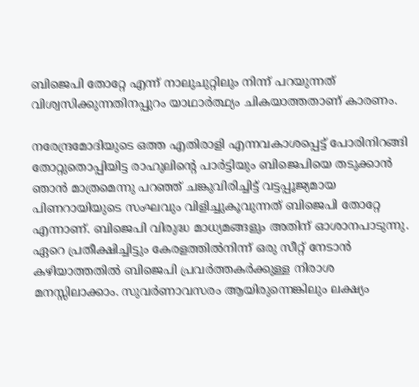ബിജെപി തോറ്റേ എന്ന് നാലുചുറ്റിലും നിന്ന് പറയുന്നത് വിശ്വസിക്കുന്നതിനപ്പുറം യാഥാര്‍ത്ഥ്യം ചികയാത്തതാണ് കാരണം.

നരേന്ദ്രമോദിയുടെ ഒത്ത എതിരാളി എന്നവകാശപ്പെട്ട് പോരിനിറങ്ങി തോറ്റുതൊപ്പിയിട്ട രാഹുലിന്റെ പാര്‍ട്ടിയും ബിജെപിയെ തടുക്കാന്‍ ഞാന്‍ മാത്രമെന്നു പറഞ്ഞ് ചങ്കുവിരിച്ചിട്ട് വട്ടപ്പൂജ്യമായ പിണറായിയുടെ സംഘവും വിളിച്ചുകൂവുന്നത് ബിജെപി തോറ്റേ എന്നാണ്. ബിജെപി വിരുദ്ധ മാധ്യമങ്ങളും അതിന് ഓശാനപാടുന്നു. ഏറെ പ്രതീക്ഷിച്ചിട്ടും കേരളത്തില്‍നിന്ന് ഒരു സീറ്റ് നേടാന്‍ കഴിയാത്തതില്‍ ബിജെപി പ്രവര്‍ത്തകര്‍ക്കുള്ള നിരാശ മനസ്സിലാക്കാം. സുവര്‍ണാവസരം ആയിരുന്നെങ്കിലും ലക്ഷ്യം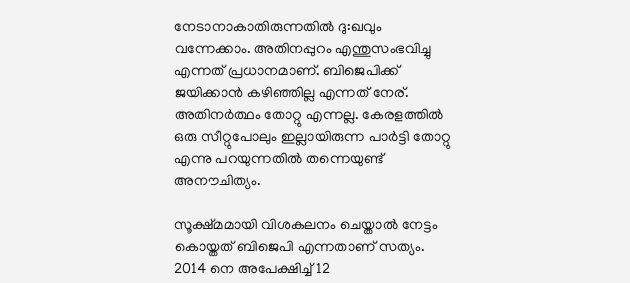നേടാനാകാതിരുന്നതില്‍ ദു:ഖവും വന്നേക്കാം. അതിനപ്പുറം എന്തുസംഭവിച്ചു എന്നത് പ്രധാനമാണ്. ബിജെപിക്ക് ജയിക്കാന്‍ കഴിഞ്ഞില്ല എന്നത് നേര്. അതിനര്‍ത്ഥം തോറ്റു എന്നല്ല. കേരളത്തില്‍ ഒരു സീറ്റുപോലും ഇല്ലായിരുന്ന പാര്‍ട്ടി തോറ്റു എന്നു പറയുന്നതില്‍ തന്നെയുണ്ട് അനൗചിത്യം.

സൂക്ഷ്മമായി വിശകലനം ചെയ്താല്‍ നേട്ടം കൊയ്തത് ബിജെപി എന്നതാണ് സത്യം. 2014 നെ അപേക്ഷിച്ച് 12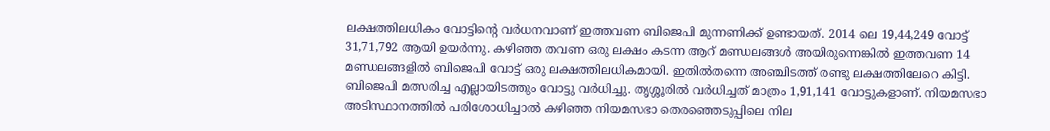ലക്ഷത്തിലധികം വോട്ടിന്റെ വര്‍ധനവാണ് ഇത്തവണ ബിജെപി മുന്നണിക്ക് ഉണ്ടായത്. 2014 ലെ 19,44,249 വോട്ട് 31,71,792 ആയി ഉയര്‍ന്നു. കഴിഞ്ഞ തവണ ഒരു ലക്ഷം കടന്ന ആറ് മണ്ഡലങ്ങള്‍ അയിരുന്നെങ്കില്‍ ഇത്തവണ 14 മണ്ഡലങ്ങളില്‍ ബിജെപി വോട്ട് ഒരു ലക്ഷത്തിലധികമായി. ഇതില്‍തന്നെ അഞ്ചിടത്ത് രണ്ടു ലക്ഷത്തിലേറെ കിട്ടി. ബിജെപി മത്സരിച്ച എല്ലായിടത്തും വോട്ടു വര്‍ധിച്ചു. തൃശ്ശൂരില്‍ വര്‍ധിച്ചത് മാത്രം 1,91,141 വോട്ടുകളാണ്. നിയമസഭാ അടിസ്ഥാനത്തില്‍ പരിശോധിച്ചാല്‍ കഴിഞ്ഞ നിയമസഭാ തെരഞ്ഞെടുപ്പിലെ നില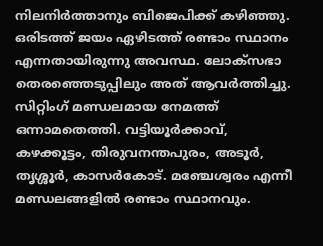നിലനിര്‍ത്താനും ബിജെപിക്ക് കഴിഞ്ഞു. ഒരിടത്ത് ജയം ഏഴിടത്ത് രണ്ടാം സ്ഥാനം എന്നതായിരുന്നു അവസ്ഥ. ലോക്‌സഭാ തെരഞ്ഞെടുപ്പിലും അത് ആവര്‍ത്തിച്ചു. സിറ്റിംഗ് മണ്ഡലമായ നേമത്ത് ഒന്നാമതെത്തി. വട്ടിയൂര്‍ക്കാവ്, കഴക്കൂട്ടം, തിരുവനന്തപുരം, അടൂര്‍, തൃശ്ശൂര്‍, കാസര്‍കോട്. മഞ്ചേശ്വരം എന്നീ മണ്ഡലങ്ങളില്‍ രണ്ടാം സ്ഥാനവും.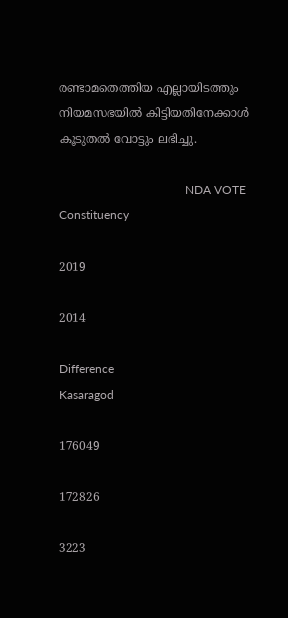രണ്ടാമതെത്തിയ എല്ലായിടത്തും നിയമസഭയില്‍ കിട്ടിയതിനേക്കാള്‍ കൂടുതല്‍ വോട്ടും ലഭിച്ചു.

                                          NDA VOTE
Constituency

2019

2014

Difference
Kasaragod

176049

172826

3223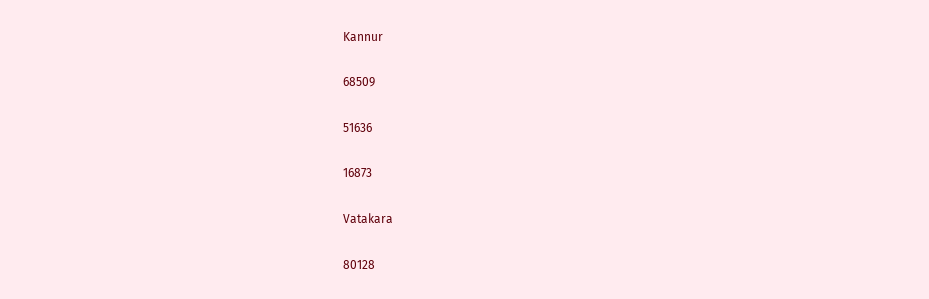Kannur

68509

51636

16873

Vatakara

80128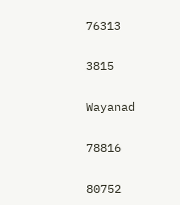76313

3815

Wayanad

78816

80752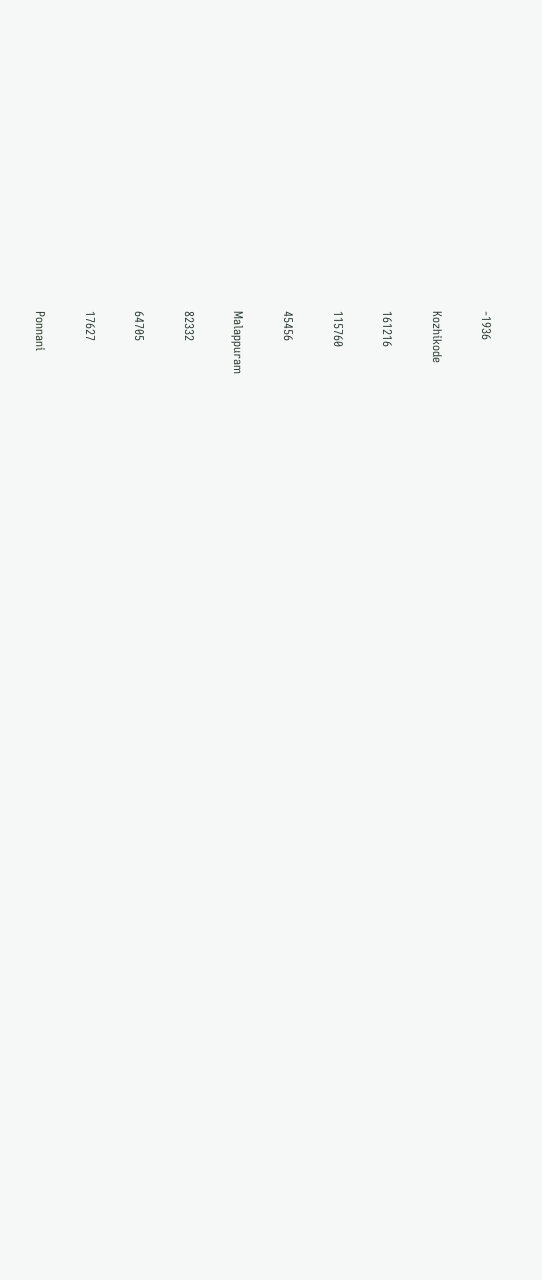-1936

Kozhikode

161216

115760

45456

Malappuram

82332

64705

17627

Ponnani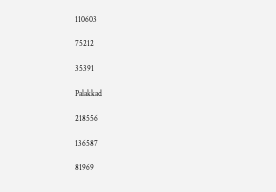110603

75212

35391

Palakkad

218556

136587

81969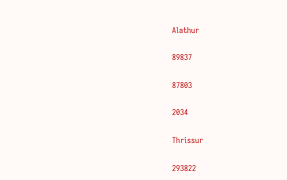Alathur

89837

87803

2034

Thrissur

293822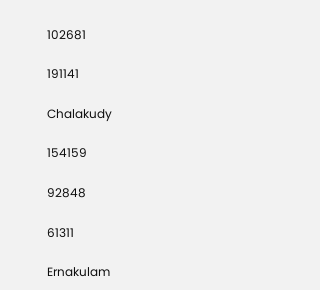102681

191141

Chalakudy

154159

92848

61311

Ernakulam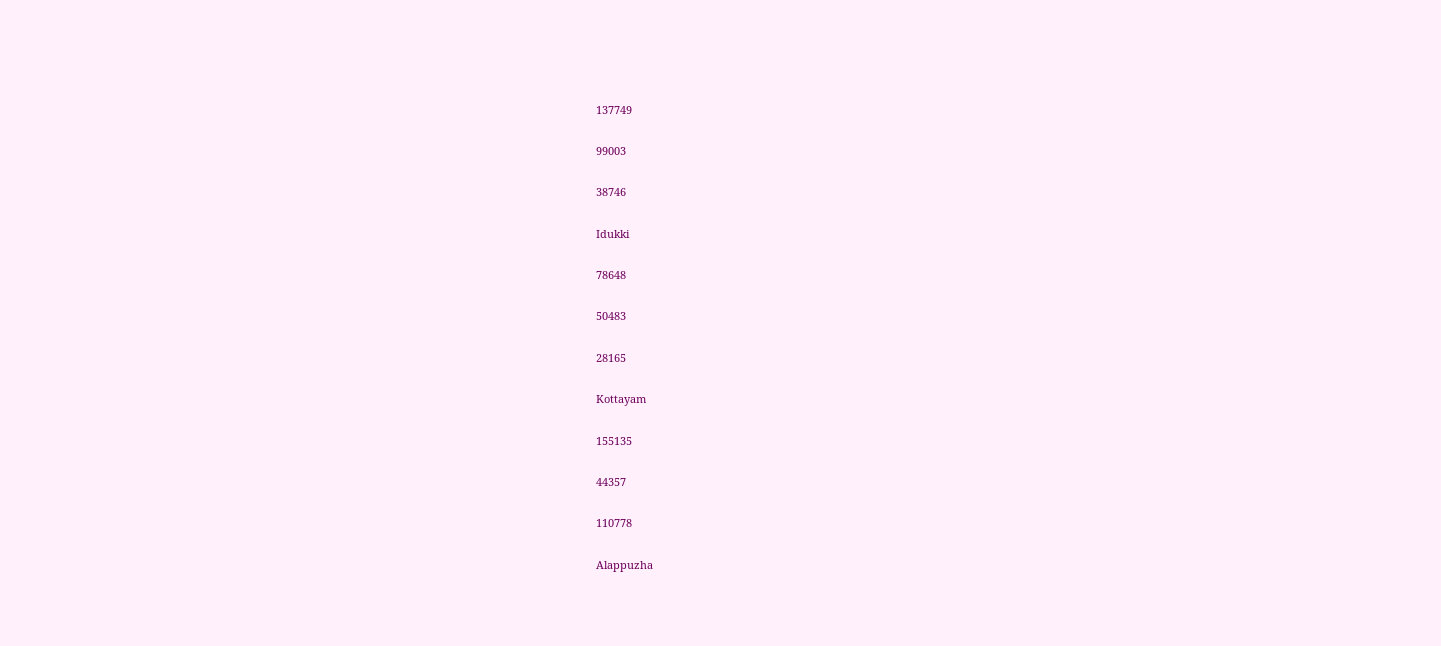137749

99003

38746

Idukki

78648

50483

28165

Kottayam

155135

44357

110778

Alappuzha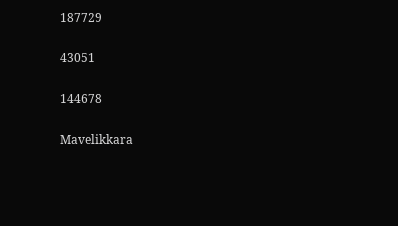187729

43051

144678

Mavelikkara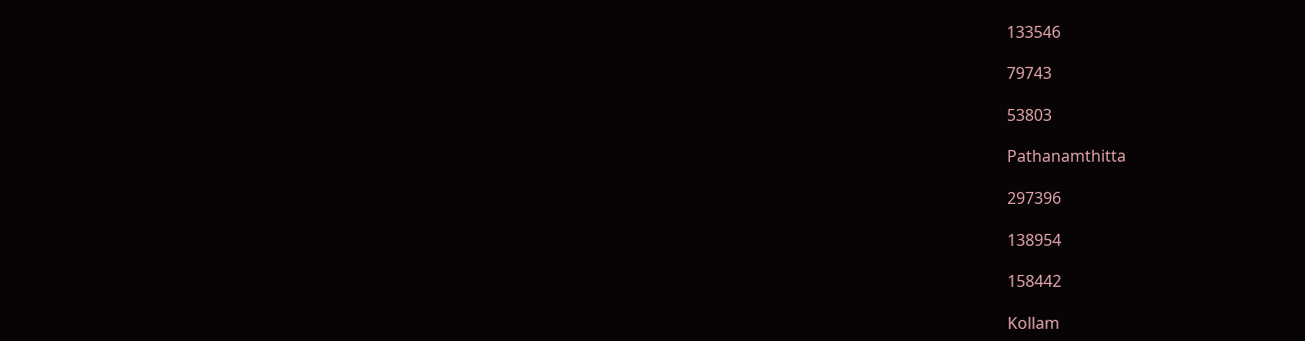133546

79743

53803

Pathanamthitta

297396

138954

158442

Kollam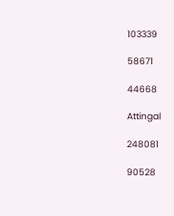103339

58671

44668

Attingal

248081

90528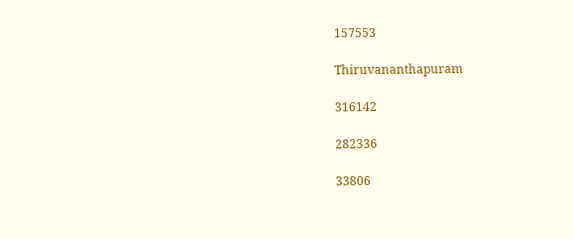157553

Thiruvananthapuram

316142

282336

33806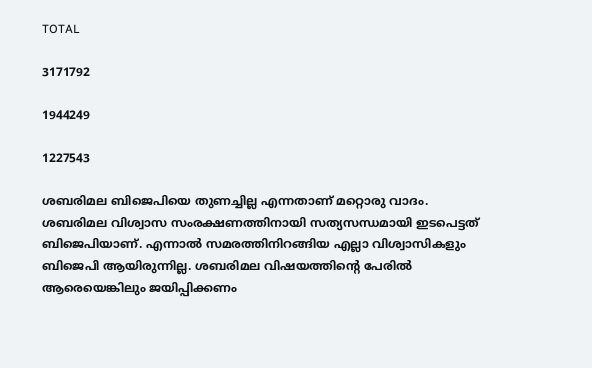TOTAL

3171792

1944249

1227543

ശബരിമല ബിജെപിയെ തുണച്ചില്ല എന്നതാണ് മറ്റൊരു വാദം. ശബരിമല വിശ്വാസ സംരക്ഷണത്തിനായി സത്യസന്ധമായി ഇടപെട്ടത് ബിജെപിയാണ്. എന്നാല്‍ സമരത്തിനിറങ്ങിയ എല്ലാ വിശ്വാസികളും ബിജെപി ആയിരുന്നില്ല. ശബരിമല വിഷയത്തിന്റെ പേരില്‍ ആരെയെങ്കിലും ജയിപ്പിക്കണം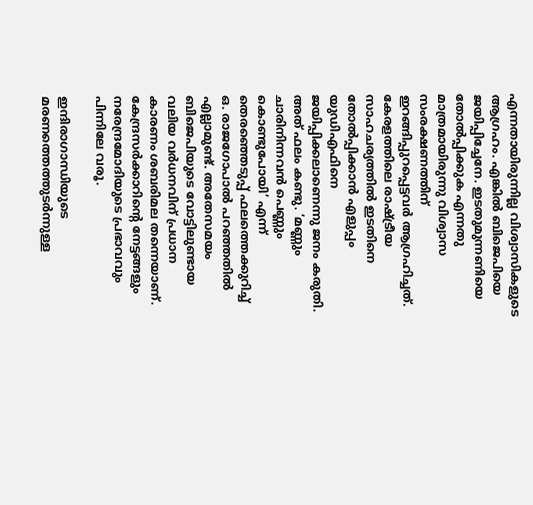എന്നതായിരുന്നില്ല വിശ്വാസികളുടെ ആഗ്രഹം. എങ്കില്‍ ബിജെപിയെ ജയിപ്പിച്ചേനേ. ഇടതുമുന്നണിയെ തോല്‍പ്പിക്കുക എന്നതു മാത്രമായിരുന്നു വിശ്വാസ സംരക്ഷണത്തിന് ഇറങ്ങിപ്പുറപ്പെട്ടവര്‍ ആഗ്രഹിച്ചത്.  കേരളത്തിലെ രാഷ്‌ട്രീയ സാഹചര്യത്തില്‍ ഇടതിനെ തോല്‍പ്പിക്കാന്‍ എളുപ്പം യുഡിഎഫിനെ ജയിപ്പിക്കലാണെന്നു ജനം കരുതി. അത് ഫലം കണ്ടു. ‘മണ്ണും ചാരിനിന്നവന്‍ പെണ്ണും കൊണ്ടുപോയി’ എന്ന് തെരഞ്ഞെടുപ്പ് ഫലത്തെക്കുറിച്ച് ഒ. രാജഗോപാല്‍ പറഞ്ഞതില്‍ എല്ലാമുണ്ട്. അതേസമയം ബിജെപിയുടെ വോട്ടിലുണ്ടായ വലിയ വര്‍ധനവിന് പ്രധാന കാരണം ശബരിമല തന്നെയാണ്. കേന്ദ്രസര്‍ക്കാറിന്റെ നേട്ടങ്ങളും നരേന്ദ്രമോദിയുടെ പ്രഭാവവും പിന്നിലേ വരൂ.

ഇന്ദിരാഗാന്ധിയുടെ മരണത്തെത്തുടര്‍ന്നുള്ള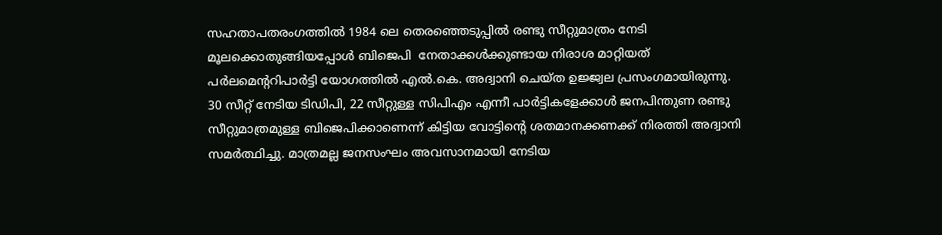സഹതാപതരംഗത്തില്‍ 1984 ലെ തെരഞ്ഞെടുപ്പില്‍ രണ്ടു സീറ്റുമാത്രം നേടി  മൂലക്കൊതുങ്ങിയപ്പോള്‍ ബിജെപി  നേതാക്കള്‍ക്കുണ്ടായ നിരാശ മാറ്റിയത് പര്‍ലമെന്ററിപാര്‍ട്ടി യോഗത്തില്‍ എല്‍.കെ. അദ്വാനി ചെയ്ത ഉജ്ജ്വല പ്രസംഗമായിരുന്നു. 30 സീറ്റ് നേടിയ ടിഡിപി, 22 സീറ്റുള്ള സിപിഎം എന്നീ പാര്‍ട്ടികളേക്കാള്‍ ജനപിന്തുണ രണ്ടു സീറ്റുമാത്രമുള്ള ബിജെപിക്കാണെന്ന് കിട്ടിയ വോട്ടിന്റെ ശതമാനക്കണക്ക് നിരത്തി അദ്വാനി സമര്‍ത്ഥിച്ചു. മാത്രമല്ല ജനസംഘം അവസാനമായി നേടിയ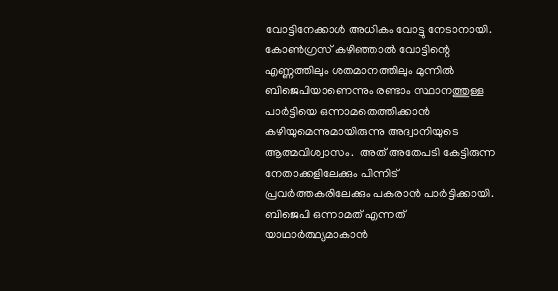വോട്ടിനേക്കാള്‍ അധികം വോട്ടു നേടാനായി. കോണ്‍ഗ്രസ് കഴിഞ്ഞാല്‍ വോട്ടിന്റെ എണ്ണത്തിലും ശതമാനത്തിലും മുന്നില്‍ ബിജെപിയാണെന്നും രണ്ടാം സ്ഥാനത്തുള്ള പാര്‍ട്ടിയെ ഒന്നാമതെത്തിക്കാന്‍ കഴിയുമെന്നുമായിരുന്നു അദ്വാനിയുടെ ആത്മവിശ്വാസം.  അത് അതേപടി കേട്ടിരുന്ന നേതാക്കളിലേക്കും പിന്നിട് പ്രവര്‍ത്തകരിലേക്കും പകരാന്‍ പാര്‍ട്ടിക്കായി. ബിജെപി ഒന്നാമത് എന്നത് യാഥാര്‍ത്ഥ്യമാകാന്‍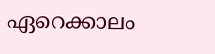ഏറെക്കാലം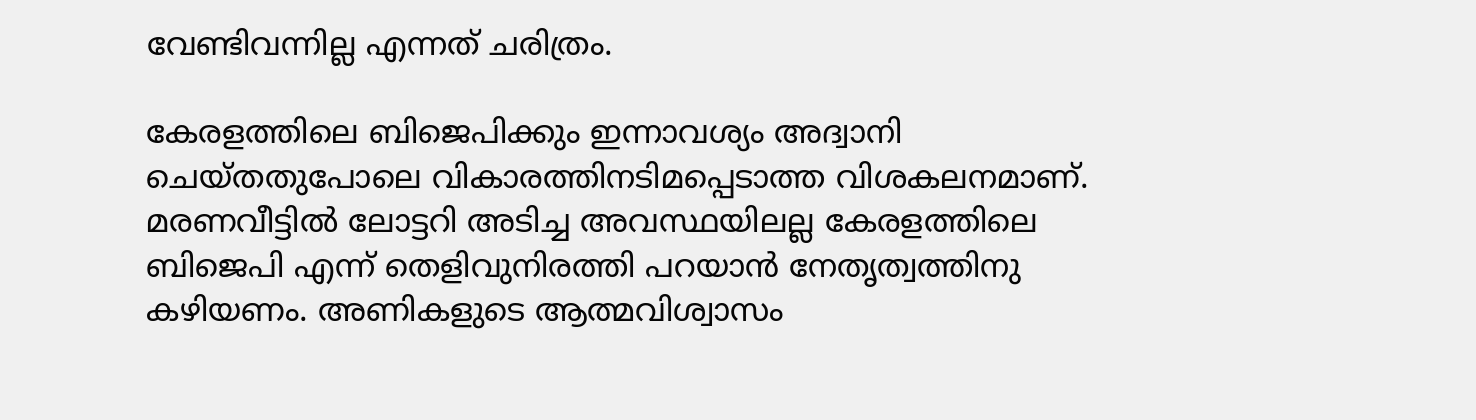വേണ്ടിവന്നില്ല എന്നത് ചരിത്രം.

കേരളത്തിലെ ബിജെപിക്കും ഇന്നാവശ്യം അദ്വാനി ചെയ്തതുപോലെ വികാരത്തിനടിമപ്പെടാത്ത വിശകലനമാണ്. മരണവീട്ടില്‍ ലോട്ടറി അടിച്ച അവസ്ഥയിലല്ല കേരളത്തിലെ ബിജെപി എന്ന് തെളിവുനിരത്തി പറയാന്‍ നേതൃത്വത്തിനു കഴിയണം. അണികളുടെ ആത്മവിശ്വാസം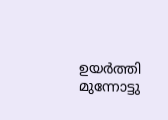ഉയര്‍ത്തി മുന്നോട്ടു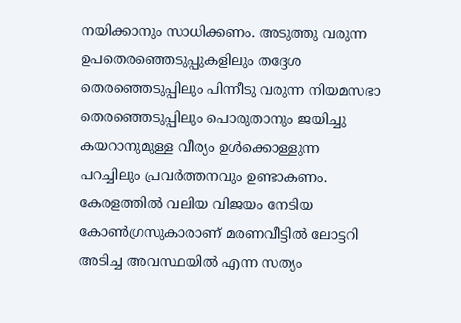നയിക്കാനും സാധിക്കണം. അടുത്തു വരുന്ന ഉപതെരഞ്ഞെടുപ്പുകളിലും തദ്ദേശ തെരഞ്ഞെടുപ്പിലും പിന്നീടു വരുന്ന നിയമസഭാ തെരഞ്ഞെടുപ്പിലും പൊരുതാനും ജയിച്ചു കയറാനുമുള്ള വീര്യം ഉള്‍ക്കൊള്ളുന്ന പറച്ചിലും പ്രവര്‍ത്തനവും ഉണ്ടാകണം. കേരളത്തിൽ വലിയ വിജയം നേടിയ കോണ്‍ഗ്രസുകാരാണ് മരണവീട്ടില്‍ ലോട്ടറി അടിച്ച അവസ്ഥയില്‍ എന്ന സത്യം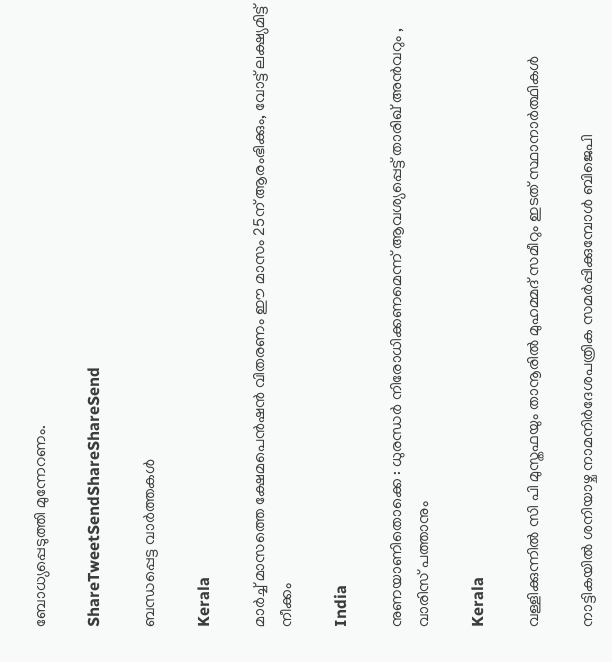ബോധ്യപ്പെടുത്തി മുന്നേറണം.

ShareTweetSendShareShareSend

ബന്ധപ്പെട്ട വാര്‍ത്തകള്‍

Kerala

മാര്‍ച്ച് മാസത്തെ ക്ഷേമപെന്‍ഷന്‍ വിതരണം ഈ മാസം 25ന് ആരംഭിക്കും, വോട്ട് ലക്ഷ്യമിട്ട് നീക്കം

India

നുണയാണിതൊക്കെ : ധുരന്ധർ നിരോധിക്കണമെന്ന് ആവശ്യപ്പെട്ട് താരിഖ് അൻവറും , വാരിസ് പത്താനും

Kerala

വള്ളിക്കുന്നില്‍ സി പി മുസ്തഫയും താനൂരില്‍ മുഹമ്മദ് സമീറും ഇടത് സ്ഥാനാര്‍ത്ഥികള്‍

നാട്ടികയില്‍ ശനിയാഴ്ച നാമനിര്‍ദേശപത്രിക സമര്‍പ്പിക്കുമ്പോള്‍ ബിജെപി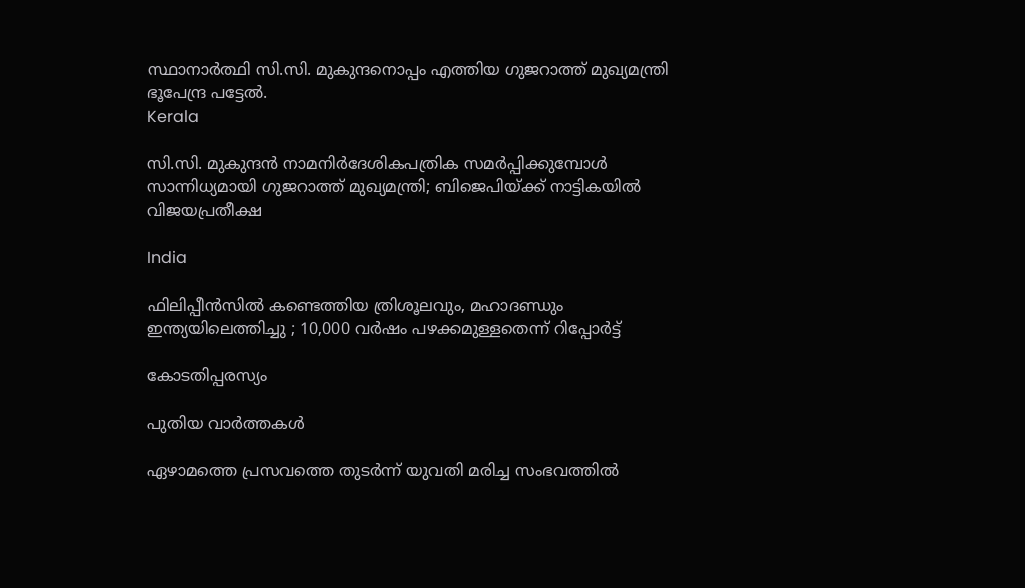സ്ഥാനാര്‍ത്ഥി സി.സി. മുകുന്ദനൊപ്പം എത്തിയ ഗുജറാത്ത് മുഖ്യമന്ത്രി ഭൂപേന്ദ്ര പട്ടേല്‍.
Kerala

സി.സി. മുകുന്ദന്‍ നാമനിര്‍ദേശികപത്രിക സമര്‍പ്പിക്കുമ്പോള്‍ സാന്നിധ്യമായി ഗുജറാത്ത് മുഖ്യമന്ത്രി; ബിജെപിയ്‌ക്ക് നാട്ടികയില്‍ വിജയപ്രതീക്ഷ

India

ഫിലിപ്പീൻസിൽ കണ്ടെത്തിയ ത്രിശൂലവും, മഹാദണ്ഡും ഇന്ത്യയിലെത്തിച്ചു ; 10,000 വർഷം പഴക്കമുള്ളതെന്ന് റിപ്പോർട്ട്

കോടതിപ്പരസ്യം

പുതിയ വാര്‍ത്തകള്‍

ഏഴാമത്തെ പ്രസവത്തെ തുടര്‍ന്ന് യുവതി മരിച്ച സംഭവത്തില്‍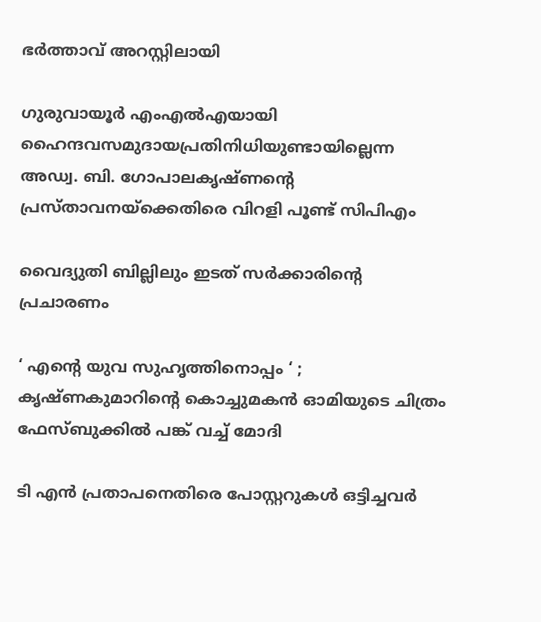ഭര്‍ത്താവ് അറസ്റ്റിലായി

ഗുരുവായൂര്‍ എംഎല്‍എയായി ഹൈന്ദവസമുദായപ്രതിനിധിയുണ്ടായില്ലെന്ന അഡ്വ. ബി. ഗോപാലകൃഷ്ണന്റെ പ്രസ്താവനയ്‌ക്കെതിരെ വിറളി പൂണ്ട് സിപിഎം

വൈദ്യുതി ബില്ലിലും ഇടത് സര്‍ക്കാരിന്റെ പ്രചാരണം

‘ എന്റെ യുവ സുഹൃത്തിനൊപ്പം ‘ ; കൃഷ്ണകുമാറിന്റെ കൊച്ചുമകൻ ഓമിയുടെ ചിത്രം ഫേസ്ബുക്കിൽ പങ്ക് വച്ച് മോദി

ടി എന്‍ പ്രതാപനെതിരെ പോസ്റ്ററുകള്‍ ഒട്ടിച്ചവര്‍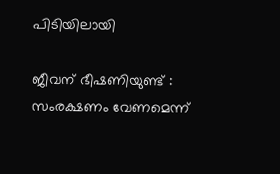പിടിയിലായി

ജീവന് ഭീഷണിയുണ്ട് : സംരക്ഷണം വേണമെന്ന്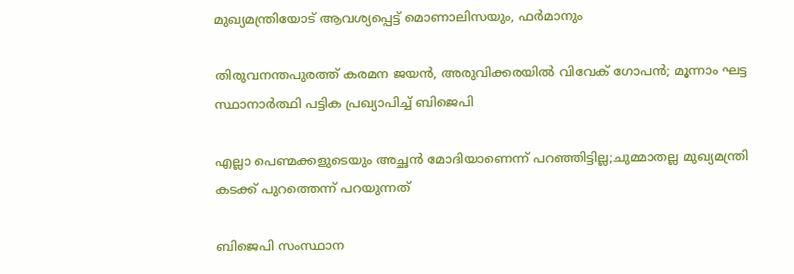മുഖ്യമന്ത്രിയോട് ആവശ്യപ്പെട്ട് മൊണാലിസയും, ഫർമാനും

തിരുവനന്തപുരത്ത് കരമന ജയൻ, അരുവിക്കരയിൽ വിവേക് ഗോപൻ; മൂന്നാം ഘട്ട സ്ഥാനാർത്ഥി പട്ടിക പ്രഖ്യാപിച്ച് ബിജെപി

എല്ലാ പെണ്മക്കളുടെയും അച്ഛൻ മോദിയാണെന്ന് പറഞ്ഞിട്ടില്ല;ചുമ്മാതല്ല മുഖ്യമന്ത്രി കടക്ക് പുറത്തെന്ന് പറയുന്നത്

ബിജെപി സംസ്ഥാന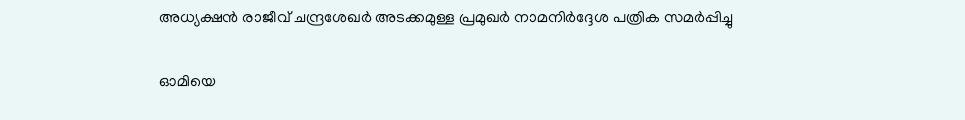അധ്യക്ഷന്‍ രാജീവ് ചന്ദ്രശേഖര്‍ അടക്കമുള്ള പ്രമുഖര്‍ നാമനിര്‍ദ്ദേശ പത്രിക സമര്‍പ്പിച്ചു

ഓമിയെ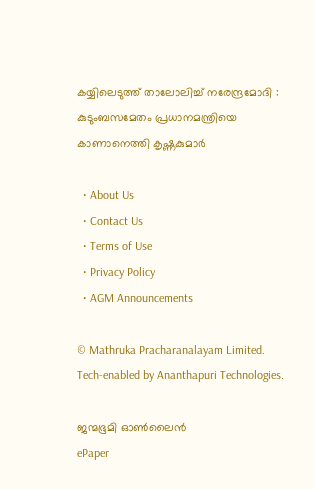കയ്യിലെടുത്ത് താലോലിച്ച് നരേന്ദ്രമോദി : കുടുംബസമേതം പ്രധാനമന്ത്രിയെ കാണാനെത്തി കൃഷ്ണകുമാർ

  • About Us
  • Contact Us
  • Terms of Use
  • Privacy Policy
  • AGM Announcements

© Mathruka Pracharanalayam Limited.
Tech-enabled by Ananthapuri Technologies.

ജന്മഭൂമി ഓണ്‍ലൈന്‍
ePaper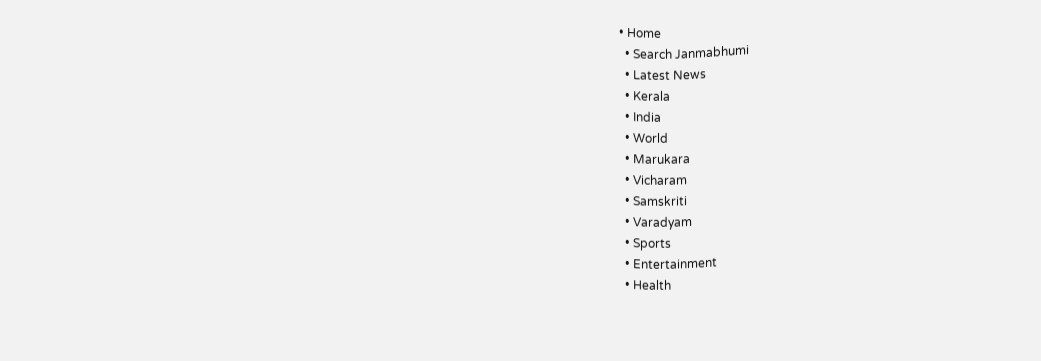• Home
  • Search Janmabhumi
  • Latest News
  • Kerala
  • India
  • World
  • Marukara
  • Vicharam
  • Samskriti
  • Varadyam
  • Sports
  • Entertainment
  • Health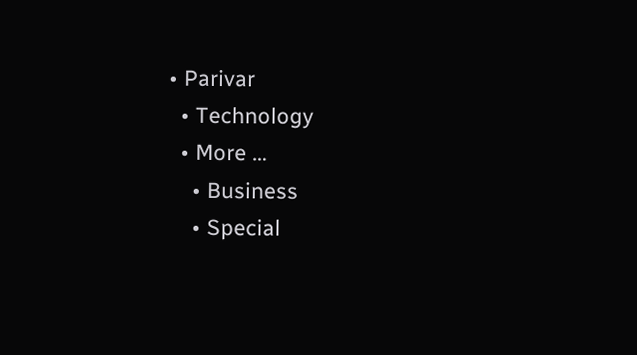• Parivar
  • Technology
  • More …
    • Business
    • Special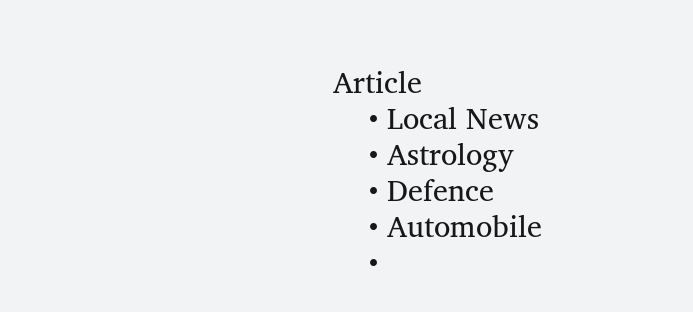Article
    • Local News
    • Astrology
    • Defence
    • Automobile
    •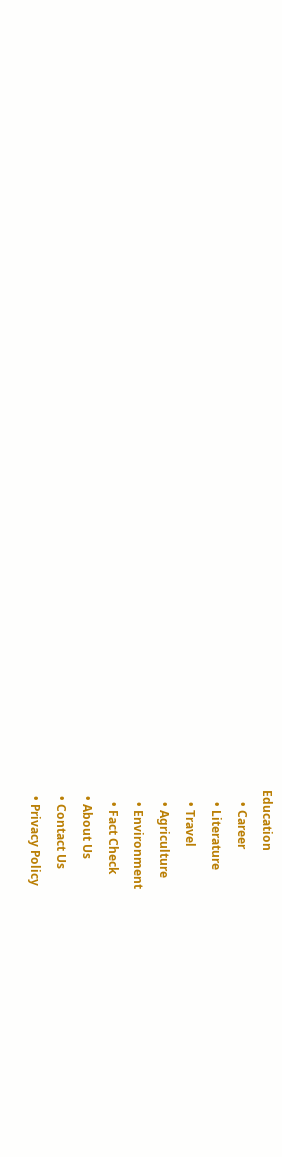Education
    • Career
    • Literature
    • Travel
    • Agriculture
    • Environment
    • Fact Check
  • About Us
  • Contact Us
  • Privacy Policy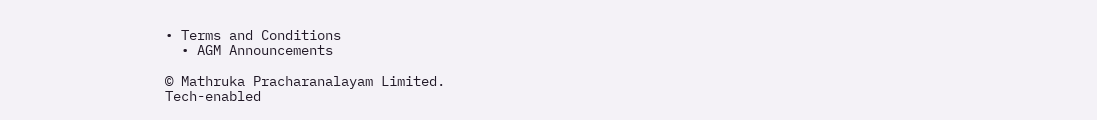• Terms and Conditions
  • AGM Announcements

© Mathruka Pracharanalayam Limited.
Tech-enabled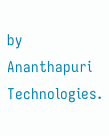by Ananthapuri Technologies.